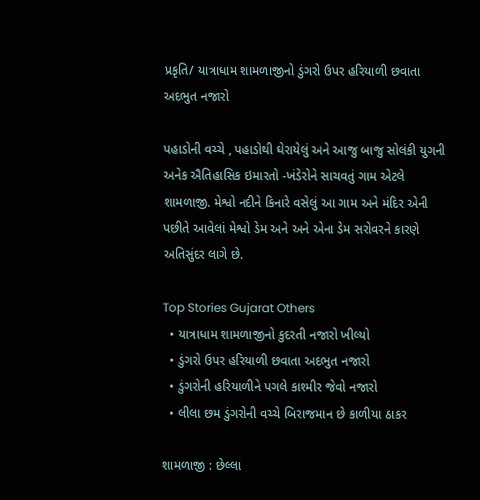પ્રકૃતિ/ યાત્રાધામ શામળાજીનો ડુંગરો ઉપર હરિયાળી છવાતા અદભુત નજારો

પહાડોની વચ્ચે , પહાડોથી ઘેરાયેલું અને આજુ બાજુ સોલંકી યુગની અનેક ઐતિહાસિક ઇમારતો -ખંડેરોને સાચવતું ગામ એટલે શામળાજી. મેશ્વો નદીને કિનારે વસેલું આ ગામ અને મંદિર એની પછીતે આવેલાં મેશ્વો ડેમ અને અને એના ડેમ સરોવરને કારણે અતિસુંદર લાગે છે.

Top Stories Gujarat Others
  • યાત્રાધામ શામળાજીનો કુદરતી નજારો ખીલ્યો
  • ડુંગરો ઉપર હરિયાળી છવાતા અદભુત નજારો
  • ડુંગરોની હરિયાળીને પગલે કાશ્મીર જેવો નજારો
  • લીલા છમ ડુંગરોની વચ્ચે બિરાજમાન છે કાળીયા ઠાકર

શામળાજી : છેલ્લા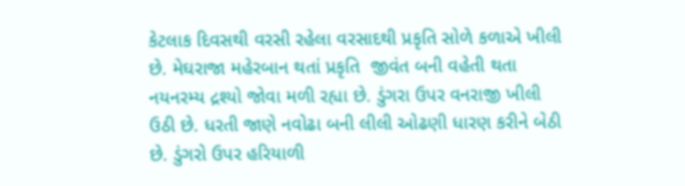કેટલાક દિવસથી વરસી રહેલા વરસાદથી પ્રકૃતિ સોળે કળાએ ખીલી છે. મેઘરાજા મહેરબાન થતાં પ્રકૃતિ  જીવંત બની વહેતી થતા નયનરમ્ય દ્રશ્યો જોવા મળી રહ્યા છે. ડુંગરા ઉપર વનરાજી ખીલી ઉઠી છે. ધરતી જાણે નવોઢા બની લીલી ઓઢણી ધારણ કરીને બેઠી છે. ડુંગરો ઉપર હરિયાળી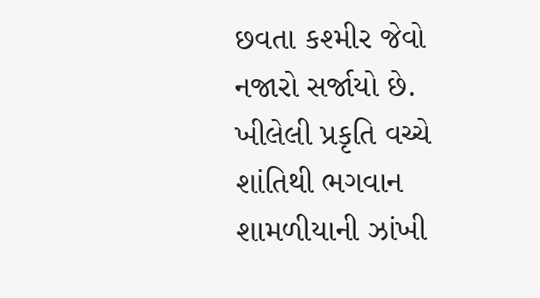છવતા કશ્મીર જેવો નજારો સર્જાયો છે. ખીલેલી પ્રકૃતિ વચ્ચે  શાંતિથી ભગવાન શામળીયાની ઝાંખી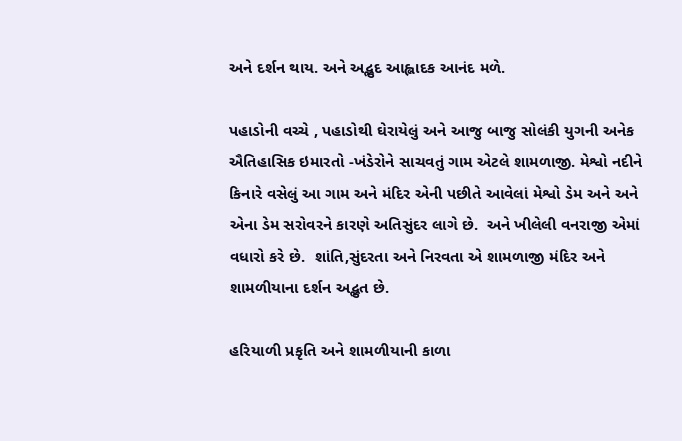અને દર્શન થાય. અને અદ્ભુદ આહ્લાદક આનંદ મળે.

પહાડોની વચ્ચે , પહાડોથી ઘેરાયેલું અને આજુ બાજુ સોલંકી યુગની અનેક ઐતિહાસિક ઇમારતો -ખંડેરોને સાચવતું ગામ એટલે શામળાજી. મેશ્વો નદીને કિનારે વસેલું આ ગામ અને મંદિર એની પછીતે આવેલાં મેશ્વો ડેમ અને અને એના ડેમ સરોવરને કારણે અતિસુંદર લાગે છે.  અને ખીલેલી વનરાજી એમાં વધારો કરે છે.  શાંતિ,સુંદરતા અને નિરવતા એ શામળાજી મંદિર અને શામળીયાના દર્શન અદ્ભુત છે.

હરિયાળી પ્રકૃતિ અને શામળીયાની કાળા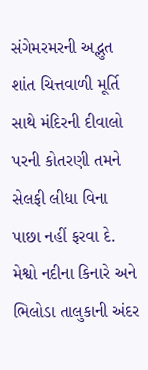સંગેમરમરની અદ્ભુત શાંત ચિત્તવાળી મૂર્તિ  સાથે મંદિરની દીવાલો પરની કોતરણી તમને સેલફી લીધા વિના પાછા નહીં ફરવા દે. મેશ્વો નદીના કિનારે અને ભિલોડા તાલુકાની અંદર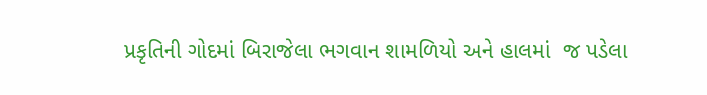પ્રકૃતિની ગોદમાં બિરાજેલા ભગવાન શામળિયો અને હાલમાં  જ પડેલા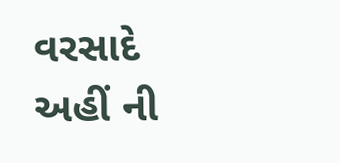વરસાદે અહીં ની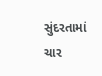સુંદરતામાં ચાર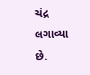ચંદ્ર લગાવ્યા છે.